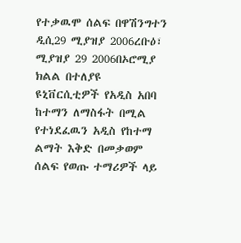የተቃዉሞ ሰልፍ በዋሽንግተን ዲሲ29 ሚያዝያ 2006ረቡዕ፣ ሚያዝያ 29 2006በኦሮሚያ ክልል በተለያዩ ዩኒቨርሲቲዎች የአዲስ አበባ ከተማን ለማስፋት በሚል የተነደፈዉን አዲስ የከተማ ልማት እቅድ በመቃወም ሰልፍ የወጡ ተማሪዎች ላይ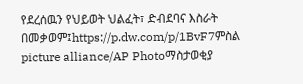የደረሰዉን የህይወት ህልፈት፣ ድብደባና እስራት በመቃወም፤https://p.dw.com/p/1BvF7ምስል picture alliance/AP Photoማስታወቂያ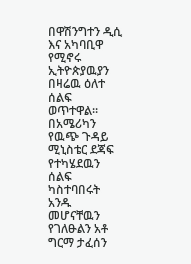በዋሽንግተን ዲሲ እና አካባቢዋ የሚኖሩ ኢትዮጵያዉያን በዛሬዉ ዕለተ ሰልፍ ወጥተዋል። በአሜሪካን የዉጭ ጉዳይ ሚኒስቴር ደጃፍ የተካሄደዉን ሰልፍ ካስተባበሩት አንዱ መሆናቸዉን የገለፁልን አቶ ግርማ ታፈሰን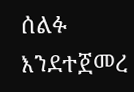ሰልፉ እንደተጀመረ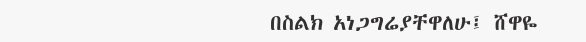በስልክ አነጋግሬያቸዋለሁ፤ ሸዋዬ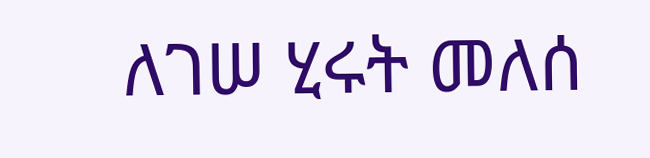ለገሠ ሂሩት መለሰ